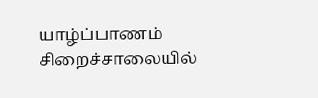யாழ்ப்பாணம் சிறைச்சாலையில்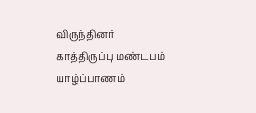விருந்தினர் காத்திருப்பு மண்டபம்
யாழ்ப்பாணம்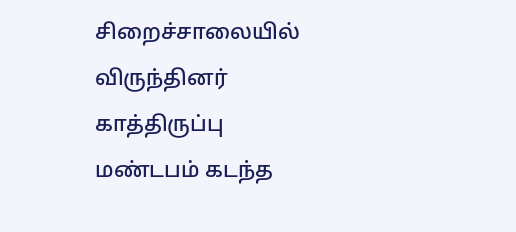சிறைச்சாலையில் விருந்தினர் காத்திருப்பு மண்டபம் கடந்த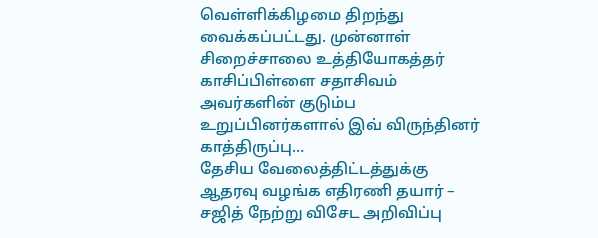வெள்ளிக்கிழமை திறந்து வைக்கப்பட்டது. முன்னாள் சிறைச்சாலை உத்தியோகத்தர் காசிப்பிள்ளை சதாசிவம் அவர்களின் குடும்ப உறுப்பினர்களால் இவ் விருந்தினர் காத்திருப்பு…
தேசிய வேலைத்திட்டத்துக்கு ஆதரவு வழங்க எதிரணி தயார் – சஜித் நேற்று விசேட அறிவிப்பு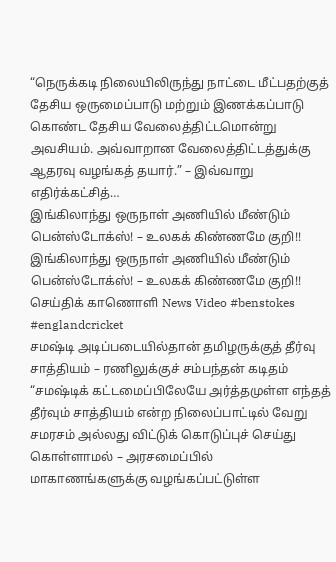“நெருக்கடி நிலையிலிருந்து நாட்டை மீட்பதற்குத் தேசிய ஒருமைப்பாடு மற்றும் இணக்கப்பாடு கொண்ட தேசிய வேலைத்திட்டமொன்று அவசியம். அவ்வாறான வேலைத்திட்டத்துக்கு ஆதரவு வழங்கத் தயார்.” – இவ்வாறு எதிர்க்கட்சித்…
இங்கிலாந்து ஒருநாள் அணியில் மீண்டும் பென்ஸ்டோக்ஸ்! – உலகக் கிண்ணமே குறி!!
இங்கிலாந்து ஒருநாள் அணியில் மீண்டும் பென்ஸ்டோக்ஸ்! – உலகக் கிண்ணமே குறி!! செய்திக் காணொளி News Video #benstokes #englandcricket
சமஷ்டி அடிப்படையில்தான் தமிழருக்குத் தீர்வு சாத்தியம் – ரணிலுக்குச் சம்பந்தன் கடிதம்
“சமஷ்டிக் கட்டமைப்பிலேயே அர்த்தமுள்ள எந்தத் தீர்வும் சாத்தியம் என்ற நிலைப்பாட்டில் வேறு சமரசம் அல்லது விட்டுக் கொடுப்புச் செய்து கொள்ளாமல் – அரசமைப்பில் மாகாணங்களுக்கு வழங்கப்பட்டுள்ள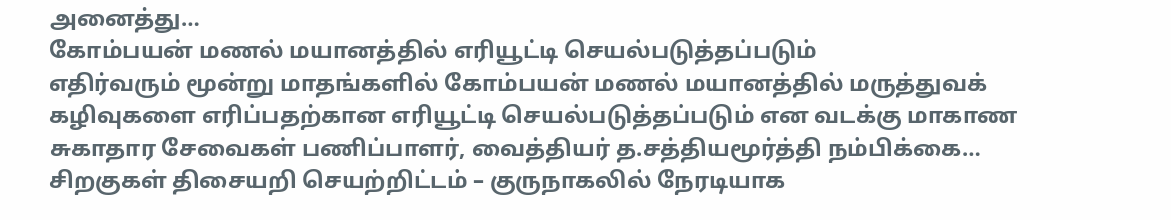அனைத்து…
கோம்பயன் மணல் மயானத்தில் எரியூட்டி செயல்படுத்தப்படும்
எதிர்வரும் மூன்று மாதங்களில் கோம்பயன் மணல் மயானத்தில் மருத்துவக் கழிவுகளை எரிப்பதற்கான எரியூட்டி செயல்படுத்தப்படும் என வடக்கு மாகாண சுகாதார சேவைகள் பணிப்பாளர், வைத்தியர் த.சத்தியமூர்த்தி நம்பிக்கை…
சிறகுகள் திசையறி செயற்றிட்டம் – குருநாகலில் நேரடியாக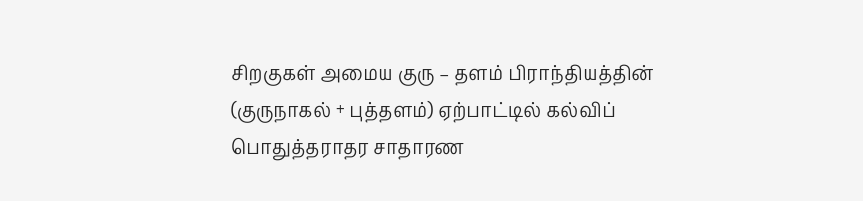சிறகுகள் அமைய குரு – தளம் பிராந்தியத்தின் (குருநாகல் + புத்தளம்) ஏற்பாட்டில் கல்விப் பொதுத்தராதர சாதாரண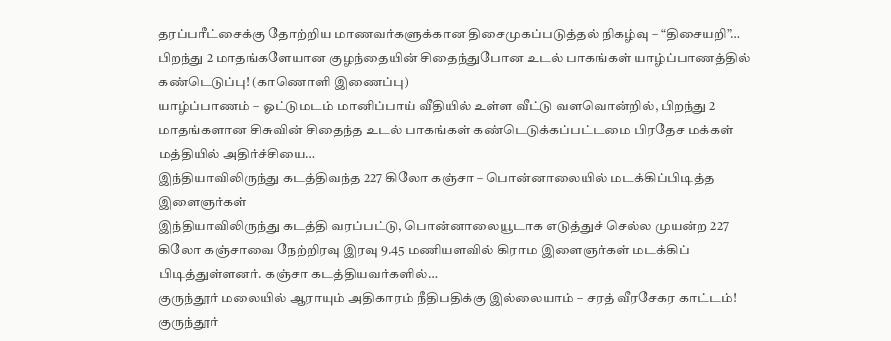தரப்பரீட்சைக்கு தோற்றிய மாணவர்களுக்கான திசைமுகப்படுத்தல் நிகழ்வு – “திசையறி”…
பிறந்து 2 மாதங்களேயான குழந்தையின் சிதைந்துபோன உடல் பாகங்கள் யாழ்ப்பாணத்தில் கண்டெடுப்பு! (காணொளி இணைப்பு)
யாழ்ப்பாணம் – ஓட்டுமடம் மானிப்பாய் வீதியில் உள்ள வீட்டு வளவொன்றில், பிறந்து 2 மாதங்களான சிசுவின் சிதைந்த உடல் பாகங்கள் கண்டெடுக்கப்பட்டமை பிரதேச மக்கள் மத்தியில் அதிர்ச்சியை…
இந்தியாவிலிருந்து கடத்திவந்த 227 கிலோ கஞ்சா – பொன்னாலையில் மடக்கிப்பிடித்த இளைஞர்கள்
இந்தியாவிலிருந்து கடத்தி வரப்பட்டு, பொன்னாலையூடாக எடுத்துச் செல்ல முயன்ற 227 கிலோ கஞ்சாவை நேற்றிரவு இரவு 9.45 மணியளவில் கிராம இளைஞர்கள் மடக்கிப் பிடித்துள்ளனர். கஞ்சா கடத்தியவர்களில்…
குருந்தூர் மலையில் ஆராயும் அதிகாரம் நீதிபதிக்கு இல்லையாம் – சரத் வீரசேகர காட்டம்!
குருந்தூர்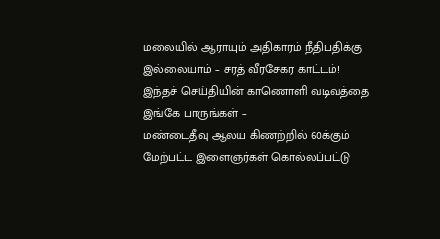மலையில் ஆராயும் அதிகாரம் நீதிபதிக்கு இல்லையாம் – சரத் வீரசேகர காட்டம்! இந்தச் செய்தியின் காணொளி வடிவத்தை இங்கே பாருங்கள் –
மண்டைதீவு ஆலய கிணற்றில் 60க்கும் மேற்பட்ட இளைஞர்கள் கொல்லப்பட்டு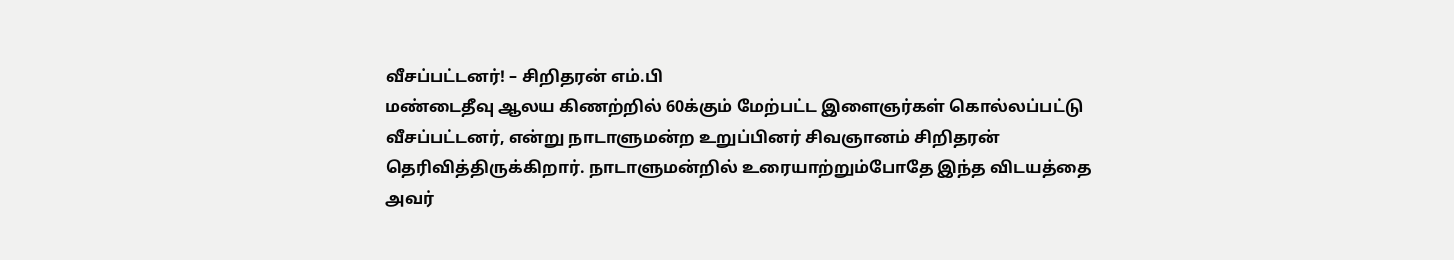வீசப்பட்டனர்! – சிறிதரன் எம்.பி
மண்டைதீவு ஆலய கிணற்றில் 60க்கும் மேற்பட்ட இளைஞர்கள் கொல்லப்பட்டு வீசப்பட்டனர், என்று நாடாளுமன்ற உறுப்பினர் சிவஞானம் சிறிதரன் தெரிவித்திருக்கிறார். நாடாளுமன்றில் உரையாற்றும்போதே இந்த விடயத்தை அவர்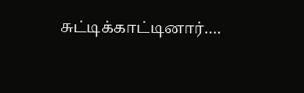சுட்டிக்காட்டினார்….